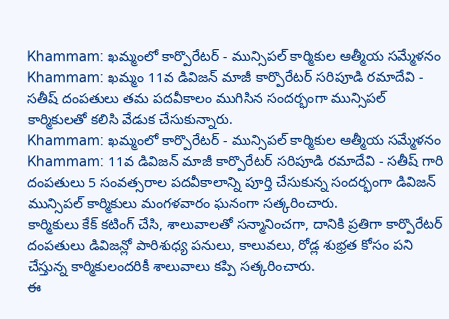Khammam: ఖమ్మంలో కార్పొరేటర్ - మున్సిపల్ కార్మికుల ఆత్మీయ సమ్మేళనం
Khammam: ఖమ్మం 11వ డివిజన్ మాజీ కార్పొరేటర్ సరిపూడి రమాదేవి - సతీష్ దంపతులు తమ పదవీకాలం ముగిసిన సందర్భంగా మున్సిపల్ కార్మికులతో కలిసి వేడుక చేసుకున్నారు.
Khammam: ఖమ్మంలో కార్పొరేటర్ - మున్సిపల్ కార్మికుల ఆత్మీయ సమ్మేళనం
Khammam: 11వ డివిజన్ మాజీ కార్పొరేటర్ సరిపూడి రమాదేవి - సతీష్ గారి దంపతులు 5 సంవత్సరాల పదవీకాలాన్ని పూర్తి చేసుకున్న సందర్భంగా డివిజన్ మున్సిపల్ కార్మికులు మంగళవారం ఘనంగా సత్కరించారు.
కార్మికులు కేక్ కటింగ్ చేసి, శాలువాలతో సన్మానించగా, దానికి ప్రతిగా కార్పొరేటర్ దంపతులు డివిజన్లో పారిశుధ్య పనులు, కాలువలు, రోడ్ల శుభ్రత కోసం పని చేస్తున్న కార్మికులందరికీ శాలువాలు కప్పి సత్కరించారు.
ఈ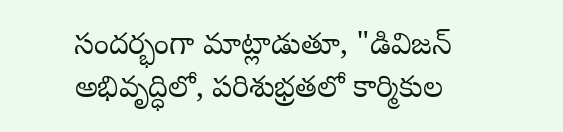సందర్భంగా మాట్లాడుతూ, "డివిజన్ అభివృద్ధిలో, పరిశుభ్రతలో కార్మికుల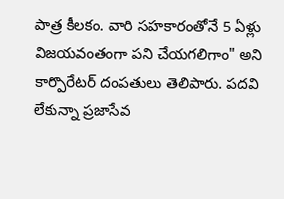పాత్ర కీలకం. వారి సహకారంతోనే 5 ఏళ్లు విజయవంతంగా పని చేయగలిగాం" అని కార్పొరేటర్ దంపతులు తెలిపారు. పదవి లేకున్నా ప్రజాసేవ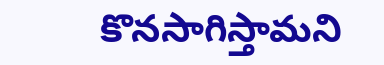కొనసాగిస్తామని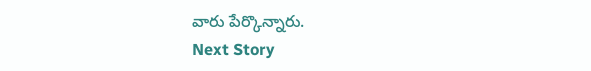వారు పేర్కొన్నారు.
Next Story